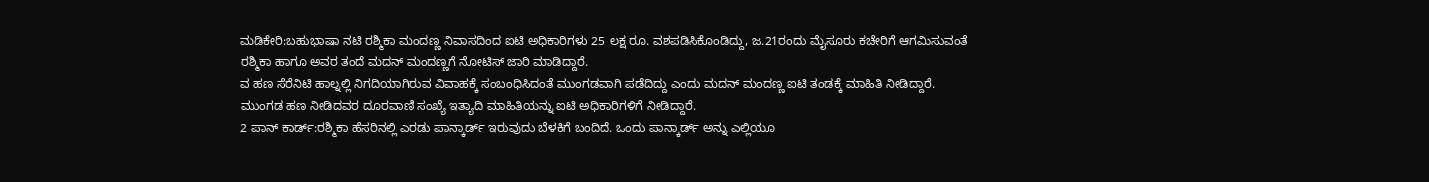ಮಡಿಕೇರಿ:ಬಹುಭಾಷಾ ನಟಿ ರಶ್ಮಿಕಾ ಮಂದಣ್ಣ ನಿವಾಸದಿಂದ ಐಟಿ ಅಧಿಕಾರಿಗಳು 25 ಲಕ್ಷ ರೂ. ವಶಪಡಿಸಿಕೊಂಡಿದ್ದು, ಜ.21ರಂದು ಮೈಸೂರು ಕಚೇರಿಗೆ ಆಗಮಿಸುವಂತೆ ರಶ್ಮಿಕಾ ಹಾಗೂ ಅವರ ತಂದೆ ಮದನ್ ಮಂದಣ್ಣಗೆ ನೋಟಿಸ್ ಜಾರಿ ಮಾಡಿದ್ದಾರೆ.
ವ ಹಣ ಸೆರೆನಿಟಿ ಹಾಲ್ನಲ್ಲಿ ನಿಗದಿಯಾಗಿರುವ ವಿವಾಹಕ್ಕೆ ಸಂಬಂಧಿಸಿದಂತೆ ಮುಂಗಡವಾಗಿ ಪಡೆದಿದ್ದು ಎಂದು ಮದನ್ ಮಂದಣ್ಣ ಐಟಿ ತಂಡಕ್ಕೆ ಮಾಹಿತಿ ನೀಡಿದ್ದಾರೆ. ಮುಂಗಡ ಹಣ ನೀಡಿದವರ ದೂರವಾಣಿ ಸಂಖ್ಯೆ ಇತ್ಯಾದಿ ಮಾಹಿತಿಯನ್ನು ಐಟಿ ಅಧಿಕಾರಿಗಳಿಗೆ ನೀಡಿದ್ದಾರೆ.
2 ಪಾನ್ ಕಾರ್ಡ್:ರಶ್ಮಿಕಾ ಹೆಸರಿನಲ್ಲಿ ಎರಡು ಪಾನ್ಕಾರ್ಡ್ ಇರುವುದು ಬೆಳಕಿಗೆ ಬಂದಿದೆ. ಒಂದು ಪಾನ್ಕಾರ್ಡ್ ಅನ್ನು ಎಲ್ಲಿಯೂ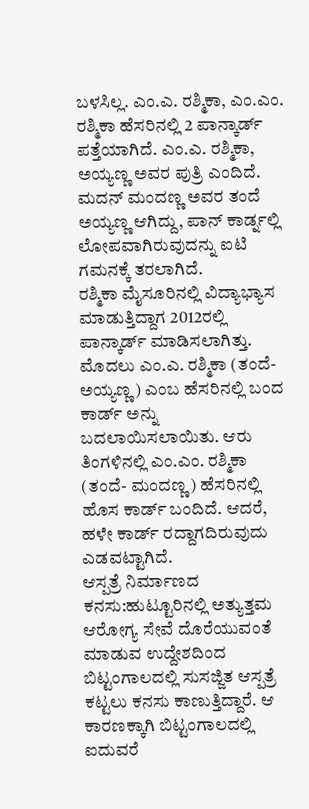ಬಳಸಿಲ್ಲ. ಎಂ.ಎ. ರಶ್ಮಿಕಾ, ಎಂ.ಎಂ. ರಶ್ಮಿಕಾ ಹೆಸರಿನಲ್ಲಿ 2 ಪಾನ್ಕಾರ್ಡ್ ಪತ್ತೆಯಾಗಿದೆ. ಎಂ.ಎ. ರಶ್ಮಿಕಾ, ಅಯ್ಯಣ್ಣ ಅವರ ಪುತ್ರಿ ಎಂದಿದೆ. ಮದನ್ ಮಂದಣ್ಣ ಅವರ ತಂದೆ ಅಯ್ಯಣ್ಣ ಆಗಿದ್ದು, ಪಾನ್ ಕಾರ್ಡ್ನಲ್ಲಿ ಲೋಪವಾಗಿರುವುದನ್ನು ಐಟಿ ಗಮನಕ್ಕೆ ತರಲಾಗಿದೆ.
ರಶ್ಮಿಕಾ ಮೈಸೂರಿನಲ್ಲಿ ವಿದ್ಯಾಭ್ಯಾಸ ಮಾಡುತ್ತಿದ್ದಾಗ 2012ರಲ್ಲಿ ಪಾನ್ಕಾರ್ಡ್ ಮಾಡಿಸಲಾಗಿತ್ತು. ಮೊದಲು ಎಂ.ಎ. ರಶ್ಮಿಕಾ (ತಂದೆ- ಅಯ್ಯಣ್ಣ) ಎಂಬ ಹೆಸರಿನಲ್ಲಿ ಬಂದ ಕಾರ್ಡ್ ಅನ್ನು ಬದಲಾಯಿಸಲಾಯಿತು. ಆರು ತಿಂಗಳಿನಲ್ಲಿ ಎಂ.ಎಂ. ರಶ್ಮಿಕಾ (ತಂದೆ- ಮಂದಣ್ಣ) ಹೆಸರಿನಲ್ಲಿ ಹೊಸ ಕಾರ್ಡ್ ಬಂದಿದೆ. ಆದರೆ, ಹಳೇ ಕಾರ್ಡ್ ರದ್ದಾಗದಿರುವುದು ಎಡವಟ್ಟಾಗಿದೆ.
ಆಸ್ಪತ್ರೆ ನಿರ್ಮಾಣದ ಕನಸು:ಹುಟ್ಟೂರಿನಲ್ಲಿ ಅತ್ಯುತ್ತಮ ಆರೋಗ್ಯ ಸೇವೆ ದೊರೆಯುವಂತೆ ಮಾಡುವ ಉದ್ದೇಶದಿಂದ ಬಿಟ್ಟಂಗಾಲದಲ್ಲಿ ಸುಸಜ್ಜಿತ ಆಸ್ಪತ್ರೆ ಕಟ್ಟಲು ಕನಸು ಕಾಣುತ್ತಿದ್ದಾರೆ. ಆ ಕಾರಣಕ್ಕಾಗಿ ಬಿಟ್ಟಂಗಾಲದಲ್ಲಿ ಐದುವರೆ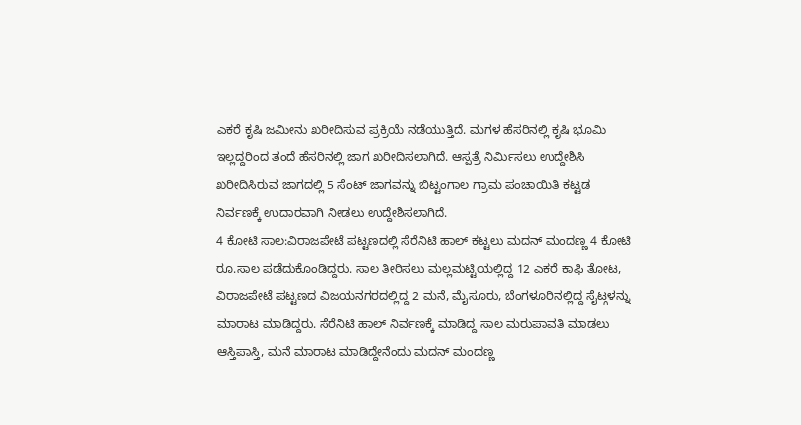ಎಕರೆ ಕೃಷಿ ಜಮೀನು ಖರೀದಿಸುವ ಪ್ರಕ್ರಿಯೆ ನಡೆಯುತ್ತಿದೆ. ಮಗಳ ಹೆಸರಿನಲ್ಲಿ ಕೃಷಿ ಭೂಮಿ ಇಲ್ಲದ್ದರಿಂದ ತಂದೆ ಹೆಸರಿನಲ್ಲಿ ಜಾಗ ಖರೀದಿಸಲಾಗಿದೆ. ಆಸ್ಪತ್ರೆ ನಿರ್ವಿುಸಲು ಉದ್ದೇಶಿಸಿ ಖರೀದಿಸಿರುವ ಜಾಗದಲ್ಲಿ 5 ಸೆಂಟ್ ಜಾಗವನ್ನು ಬಿಟ್ಟಂಗಾಲ ಗ್ರಾಮ ಪಂಚಾಯಿತಿ ಕಟ್ಟಡ ನಿರ್ವಣಕ್ಕೆ ಉದಾರವಾಗಿ ನೀಡಲು ಉದ್ದೇಶಿಸಲಾಗಿದೆ.
4 ಕೋಟಿ ಸಾಲ:ವಿರಾಜಪೇಟೆ ಪಟ್ಟಣದಲ್ಲಿ ಸೆರೆನಿಟಿ ಹಾಲ್ ಕಟ್ಟಲು ಮದನ್ ಮಂದಣ್ಣ 4 ಕೋಟಿ ರೂ.ಸಾಲ ಪಡೆದುಕೊಂಡಿದ್ದರು. ಸಾಲ ತೀರಿಸಲು ಮಲ್ಲಮಟ್ಟಿಯಲ್ಲಿದ್ದ 12 ಎಕರೆ ಕಾಫಿ ತೋಟ, ವಿರಾಜಪೇಟೆ ಪಟ್ಟಣದ ವಿಜಯನಗರದಲ್ಲಿದ್ದ 2 ಮನೆ, ಮೈಸೂರು, ಬೆಂಗಳೂರಿನಲ್ಲಿದ್ದ ಸೈಟ್ಗಳನ್ನು ಮಾರಾಟ ಮಾಡಿದ್ದರು. ಸೆರೆನಿಟಿ ಹಾಲ್ ನಿರ್ವಣಕ್ಕೆ ಮಾಡಿದ್ದ ಸಾಲ ಮರುಪಾವತಿ ಮಾಡಲು ಆಸ್ತಿಪಾಸ್ತಿ, ಮನೆ ಮಾರಾಟ ಮಾಡಿದ್ದೇನೆಂದು ಮದನ್ ಮಂದಣ್ಣ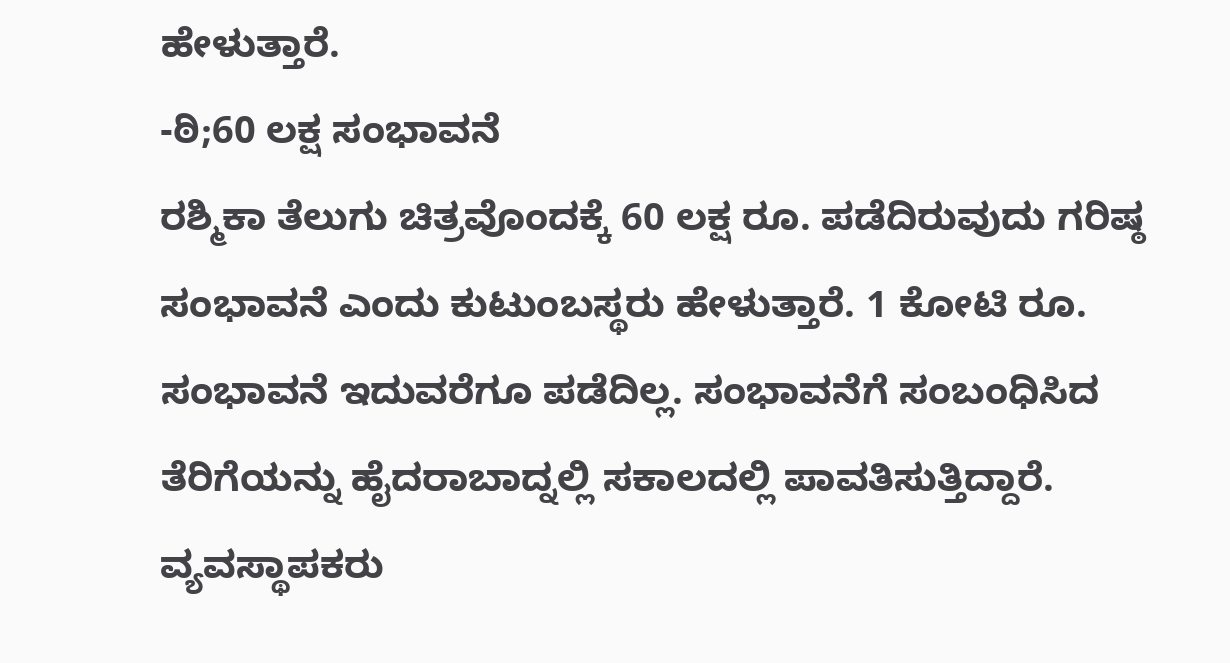ಹೇಳುತ್ತಾರೆ.
-ಠಿ;60 ಲಕ್ಷ ಸಂಭಾವನೆ
ರಶ್ಮಿಕಾ ತೆಲುಗು ಚಿತ್ರವೊಂದಕ್ಕೆ 60 ಲಕ್ಷ ರೂ. ಪಡೆದಿರುವುದು ಗರಿಷ್ಠ ಸಂಭಾವನೆ ಎಂದು ಕುಟುಂಬಸ್ಥರು ಹೇಳುತ್ತಾರೆ. 1 ಕೋಟಿ ರೂ. ಸಂಭಾವನೆ ಇದುವರೆಗೂ ಪಡೆದಿಲ್ಲ. ಸಂಭಾವನೆಗೆ ಸಂಬಂಧಿಸಿದ ತೆರಿಗೆಯನ್ನು ಹೈದರಾಬಾದ್ನಲ್ಲಿ ಸಕಾಲದಲ್ಲಿ ಪಾವತಿಸುತ್ತಿದ್ದಾರೆ. ವ್ಯವಸ್ಥಾಪಕರು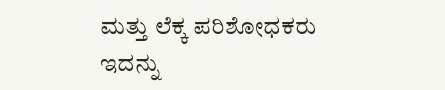ಮತ್ತು ಲೆಕ್ಕ ಪರಿಶೋಧಕರು ಇದನ್ನು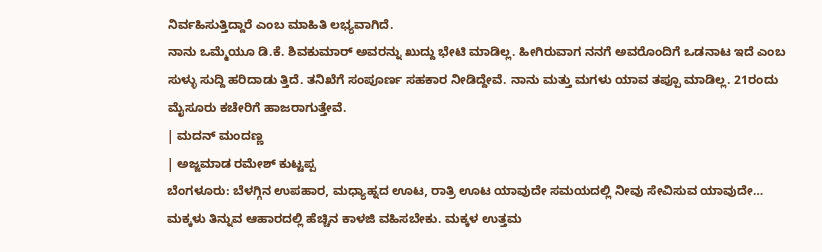ನಿರ್ವಹಿಸುತ್ತಿದ್ದಾರೆ ಎಂಬ ಮಾಹಿತಿ ಲಭ್ಯವಾಗಿದೆ.
ನಾನು ಒಮ್ಮೆಯೂ ಡಿ.ಕೆ. ಶಿವಕುಮಾರ್ ಅವರನ್ನು ಖುದ್ದು ಭೇಟಿ ಮಾಡಿಲ್ಲ. ಹೀಗಿರುವಾಗ ನನಗೆ ಅವರೊಂದಿಗೆ ಒಡನಾಟ ಇದೆ ಎಂಬ ಸುಳ್ಳು ಸುದ್ದಿ ಹರಿದಾಡು ತ್ತಿದೆ. ತನಿಖೆಗೆ ಸಂಪೂರ್ಣ ಸಹಕಾರ ನೀಡಿದ್ದೇವೆ. ನಾನು ಮತ್ತು ಮಗಳು ಯಾವ ತಪ್ಪೂ ಮಾಡಿಲ್ಲ. 21ರಂದು ಮೈಸೂರು ಕಚೇರಿಗೆ ಹಾಜರಾಗುತ್ತೇವೆ.
| ಮದನ್ ಮಂದಣ್ಣ
| ಅಜ್ಜಮಾಡ ರಮೇಶ್ ಕುಟ್ಟಪ್ಪ
ಬೆಂಗಳೂರು: ಬೆಳಗ್ಗಿನ ಉಪಹಾರ, ಮಧ್ಯಾಹ್ನದ ಊಟ, ರಾತ್ರಿ ಊಟ ಯಾವುದೇ ಸಮಯದಲ್ಲಿ ನೀವು ಸೇವಿಸುವ ಯಾವುದೇ…
ಮಕ್ಕಳು ತಿನ್ನುವ ಆಹಾರದಲ್ಲಿ ಹೆಚ್ಚಿನ ಕಾಳಜಿ ವಹಿಸಬೇಕು. ಮಕ್ಕಳ ಉತ್ತಮ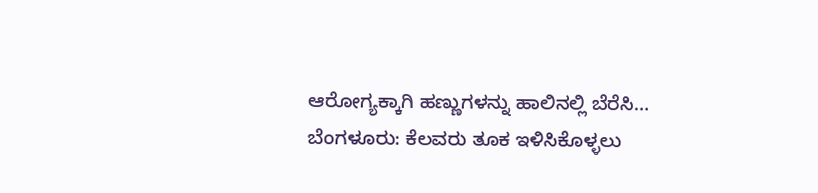ಆರೋಗ್ಯಕ್ಕಾಗಿ ಹಣ್ಣುಗಳನ್ನು ಹಾಲಿನಲ್ಲಿ ಬೆರೆಸಿ…
ಬೆಂಗಳೂರು: ಕೆಲವರು ತೂಕ ಇಳಿಸಿಕೊಳ್ಳಲು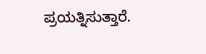ಪ್ರಯತ್ನಿಸುತ್ತಾರೆ.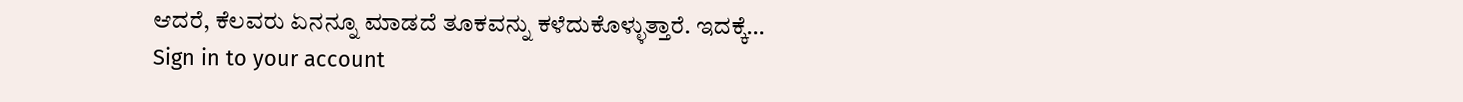ಆದರೆ, ಕೆಲವರು ಏನನ್ನೂ ಮಾಡದೆ ತೂಕವನ್ನು ಕಳೆದುಕೊಳ್ಳುತ್ತಾರೆ. ಇದಕ್ಕೆ…
Sign in to your account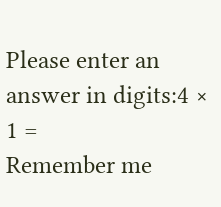Please enter an answer in digits:4 × 1 =
Remember me